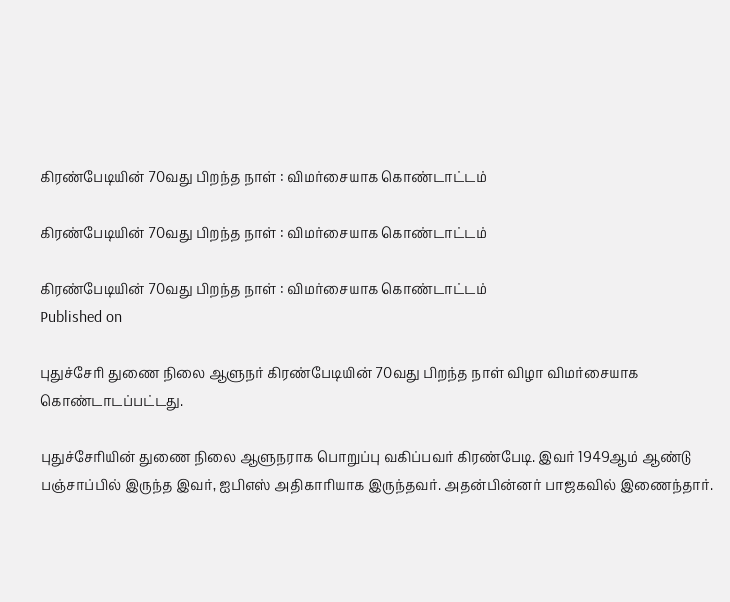கிரண்பேடியின் 70வது பிறந்த நாள் : விமர்சையாக கொண்டாட்டம்

கிரண்பேடியின் 70வது பிறந்த நாள் : விமர்சையாக கொண்டாட்டம்

கிரண்பேடியின் 70வது பிறந்த நாள் : விமர்சையாக கொண்டாட்டம்
Published on

புதுச்சேரி துணை நிலை ஆளுநர் கிரண்பேடியின் 70வது பிறந்த நாள் விழா விமர்சையாக கொண்டாடப்பட்டது.

புதுச்சேரியின் துணை நிலை ஆளுநராக பொறுப்பு வகிப்பவர் கிரண்பேடி. இவர் 1949ஆம் ஆண்டு பஞ்சாப்பில் இருந்த இவர், ஐபிஎஸ் அதிகாரியாக இருந்தவர். அதன்பின்னர் பாஜகவில் இணைந்தார்.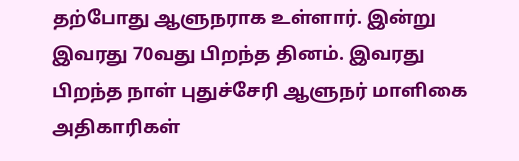தற்போது ஆளுநராக உள்ளார். இன்று இவரது 70வது பிறந்த தினம். இவரது பிறந்த நாள் புதுச்சேரி ஆளுநர் மாளிகை அதிகாரிகள்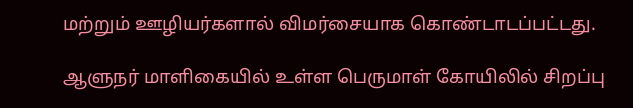மற்றும் ஊழியர்களால் விமர்சையாக கொண்டாடப்பட்டது.

ஆளுநர் மாளிகையில் உள்ள பெருமாள் கோயிலில் சிறப்பு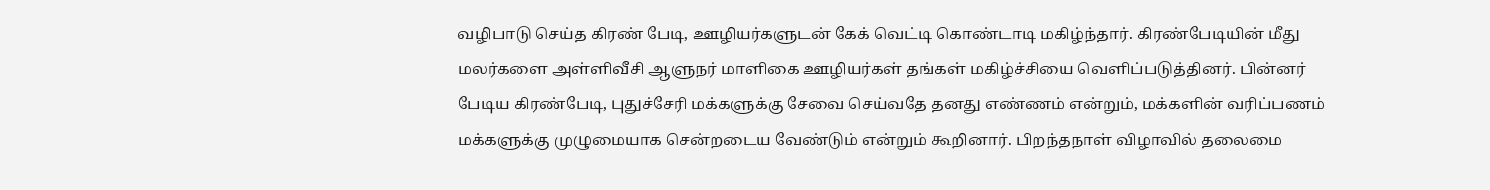வழிபாடு‌ செய்த கிரண் பேடி, ஊழியர்களுடன் கேக் வெட்டி கொண்டாடி மகிழ்ந்தார்‌‌. கிரண்பேடியின் மீது மலர்களை அள்ளிவீசி ஆளுநர் ‌மாளிகை‌ ஊழியர்கள் தங்கள் மகிழ்ச்சியை வெளிப்படுத்தினர். பின்னர் பேடிய கிரண்பேடி, புதுச்சேரி மக்களுக்கு சேவை செய்வதே தனது எண்ணம் என்றும், மக்களின் வரிப்பணம் மக்களுக்கு முழுமையாக சென்றடை‌‌ய வேண்டும் என்றும் கூறினார். பிறந்தநாள்‌ விழா‌வில் தலைமை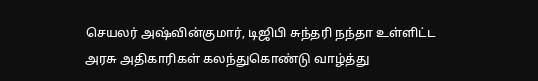செயலர் அஷ்வின்குமார், டிஜிபி சுந்தரி நந்தா உள்ளிட்ட அரசு அதிகாரிகள் கலந்துகொண்டு வாழ்த்து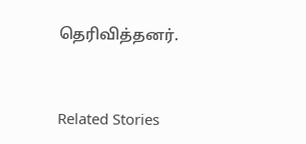தெரிவித்தனர்.


Related Stories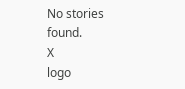No stories found.
X
logo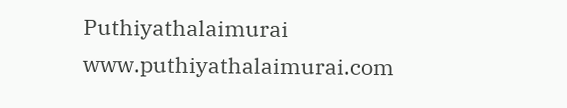Puthiyathalaimurai
www.puthiyathalaimurai.com